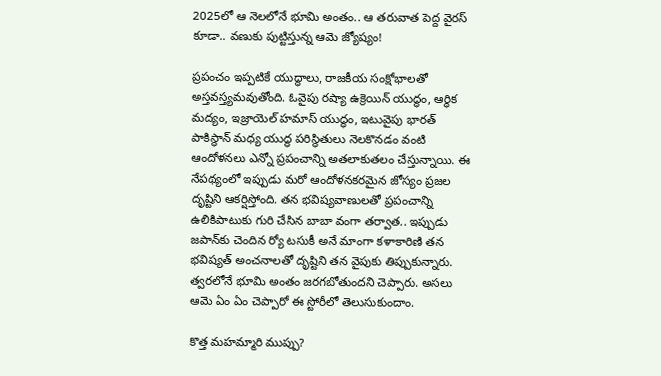2025లో ఆ నెలలోనే భూమి అంతం.. ఆ తరువాత పెద్ద వైరస్ కూడా.. వణుకు పుట్టిస్తున్న ఆమె జ్యోష్యం!

ప్రపంచం ఇప్పటికే యుద్ధాలు, రాజకీయ సంక్షోభాలతో అస్తవస్త్యమవుతోంది. ఓవైపు రష్యా ఉక్రెయిన్ యుద్ధం, ఆర్ధిక మద్యం, ఇజ్రాయెల్ హమాస్ యుద్ధం, ఇటువైపు భారత్ పాకిస్థాన్ మధ్య యుద్ధ పరిస్థితులు నెలకొనడం వంటి ఆందోళనలు ఎన్నో ప్రపంచాన్ని అతలాకుతలం చేస్తున్నాయి. ఈ నేపథ్యంలో ఇప్పుడు మరో ఆందోళనకరమైన జోస్యం ప్రజల దృష్టిని ఆకర్షిస్తోంది. తన భవిష్యవాణులతో ప్రపంచాన్ని ఉలికిపాటుకు గురి చేసిన బాబా వంగా తర్వాత.. ఇప్పుడు జపాన్‌కు చెందిన ర్యో టసుకీ అనే మాంగా కళాకారిణి తన భవిష్యత్ అంచనాలతో దృష్టిని తన వైపుకు తిప్పుకున్నారు. త్వరలోనే భూమి అంతం జరగబోతుందని చెప్పారు. అసలు ఆమె ఏం ఏం చెప్పారో ఈ స్టోరీలో తెలుసుకుందాం.

కొత్త మహమ్మారి ముప్పు?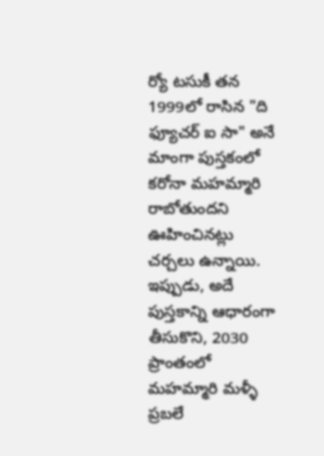ర్యో టసుకీ తన 1999లో రాసిన "ది ఫ్యూచర్ ఐ సా" అనే మాంగా పుస్తకంలో కరోనా మహమ్మారి రాబోతుందని ఊహించినట్లు చర్చలు ఉన్నాయి. ఇప్పుడు, అదే పుస్తకాన్ని ఆధారంగా తీసుకొని, 2030 ప్రాంతంలో మహమ్మారి మళ్ళీ ప్రబలే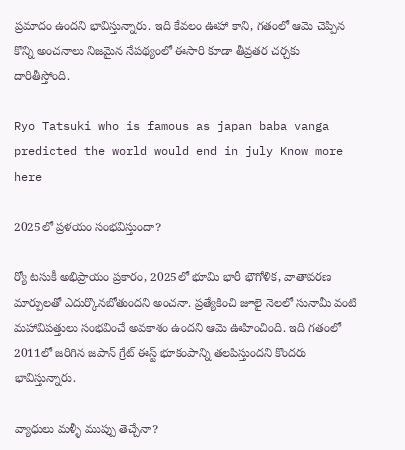ప్రమాదం ఉందని భావిస్తున్నారు. ఇది కేవలం ఊహా కాని, గతంలో ఆమె చెప్పిన కొన్ని అంచనాలు నిజమైన నేపథ్యంలో ఈసారి కూడా తీవ్రతర చర్చకు దారితీస్తోంది.

Ryo Tatsuki who is famous as japan baba vanga predicted the world would end in july Know more here

2025లో ప్రళయం సంభవిస్తుందా?

ర్యో టసుకీ అభిప్రాయం ప్రకారం, 2025లో భూమి భారీ భౌగోళిక, వాతావరణ మార్పులతో ఎదుర్కొనబోతుందని అంచనా. ప్రత్యేకించి జూలై నెలలో సునామీ వంటి మహావిపత్తులు సంభవించే అవకాశం ఉందని ఆమె ఊహించింది. ఇది గతంలో 2011లో జరిగిన జపాన్ గ్రేట్ ఈస్ట్ భూకంపాన్ని తలపిస్తుందని కొందరు భావిస్తున్నారు.

వ్యాధులు మళ్ళీ ముప్పు తెచ్చేనా?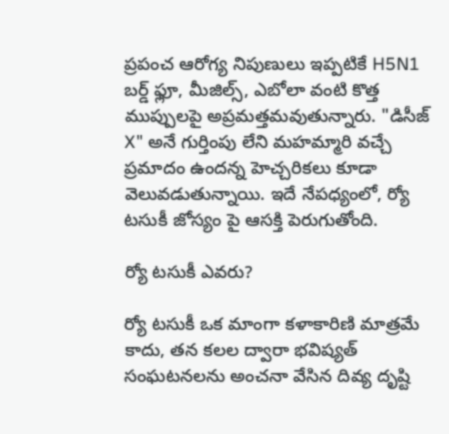ప్రపంచ ఆరోగ్య నిపుణులు ఇప్పటికే H5N1 బర్డ్ ఫ్లూ, మీజిల్స్, ఎబోలా వంటి కొత్త ముప్పులపై అప్రమత్తమవుతున్నారు. "డిసీజ్ X" అనే గుర్తింపు లేని మహమ్మారి వచ్చే ప్రమాదం ఉందన్న హెచ్చరికలు కూడా వెలువడుతున్నాయి. ఇదే నేపధ్యంలో, ర్యో టసుకీ జోస్యం పై ఆసక్తి పెరుగుతోంది.

ర్యో టసుకీ ఎవరు?

ర్యో టసుకీ ఒక మాంగా కళాకారిణి మాత్రమే కాదు, తన కలల ద్వారా భవిష్యత్ సంఘటనలను అంచనా వేసిన దివ్య దృష్టి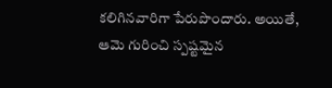కలిగినవారిగా పేరుపొందారు. అయితే, ఆమె గురించి స్పష్టమైన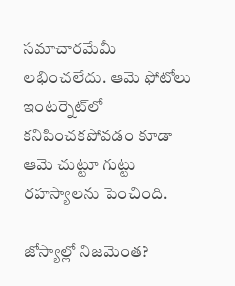సమాచారమేమీ లభించలేదు. ఆమె ఫోటోలు ఇంటర్నెట్‌లో కనిపించకపోవడం కూడా ఆమె చుట్టూ గుట్టు రహస్యాలను పెంచింది.

జోస్యాల్లో నిజమెంత?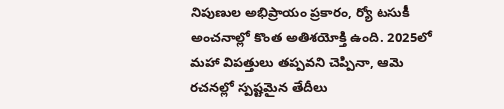నిపుణుల అభిప్రాయం ప్రకారం, ర్యో టసుకీ అంచనాల్లో కొంత అతిశయోక్తి ఉంది. 2025లో మహా విపత్తులు తప్పవని చెప్పినా, ఆమె రచనల్లో స్పష్టమైన తేదీలు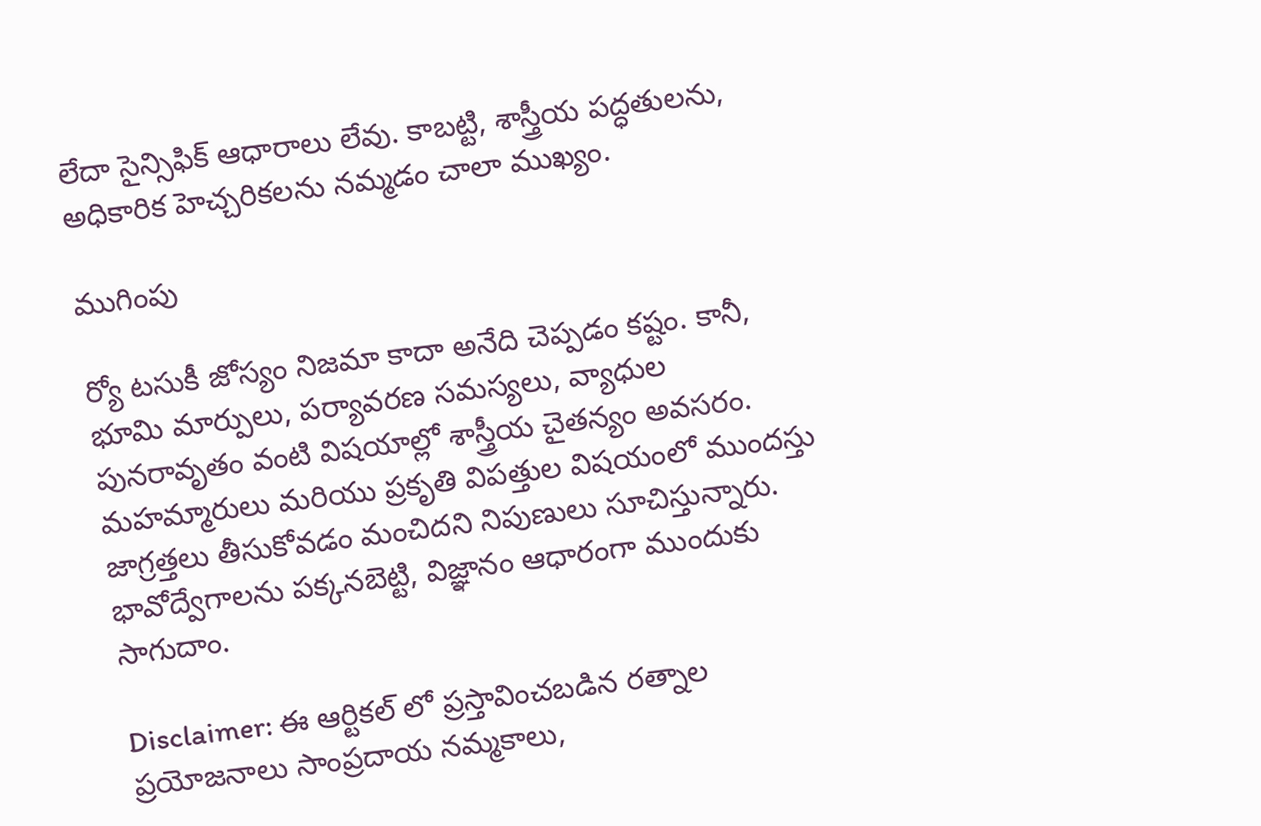లేదా సైన్సిఫిక్ ఆధారాలు లేవు. కాబట్టి, శాస్త్రీయ పద్ధతులను, అధికారిక హెచ్చరికలను నమ్మడం చాలా ముఖ్యం.

ముగింపు

ర్యో టసుకీ జోస్యం నిజమా కాదా అనేది చెప్పడం కష్టం. కానీ, భూమి మార్పులు, పర్యావరణ సమస్యలు, వ్యాధుల పునరావృతం వంటి విషయాల్లో శాస్త్రీయ చైతన్యం అవసరం. మహమ్మారులు మరియు ప్రకృతి విపత్తుల విషయంలో ముందస్తు జాగ్రత్తలు తీసుకోవడం మంచిదని నిపుణులు సూచిస్తున్నారు. భావోద్వేగాలను పక్కనబెట్టి, విజ్ఞానం ఆధారంగా ముందుకు సాగుదాం.

Disclaimer: ఈ ఆర్టికల్ లో ప్రస్తావించబడిన రత్నాల ప్రయోజనాలు సాంప్రదాయ నమ్మకాలు,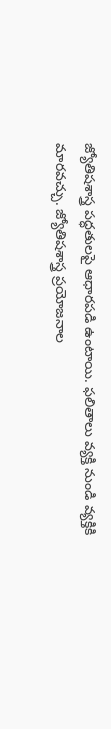జ్యోతిషశాస్త్ర పద్ధతులపై ఆధారపడి ఉంటాయి. ఫలితాలు వ్యక్తి నుండి వ్యక్తికి మారవచ్చు. జ్యోతిషశాస్త్ర ప్రయోజనాల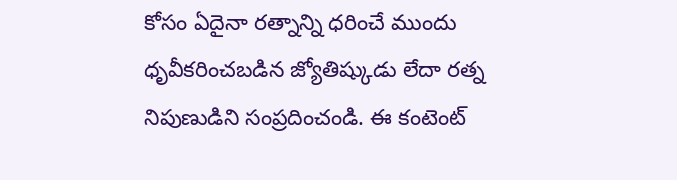కోసం ఏదైనా రత్నాన్ని ధరించే ముందు ధృవీకరించబడిన జ్యోతిష్కుడు లేదా రత్న నిపుణుడిని సంప్రదించండి. ఈ కంటెంట్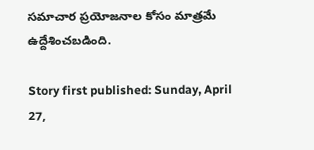సమాచార ప్రయోజనాల కోసం మాత్రమే ఉద్దేశించబడింది.

Story first published: Sunday, April 27,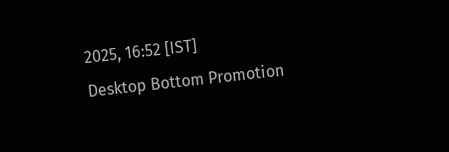2025, 16:52 [IST]
Desktop Bottom Promotion